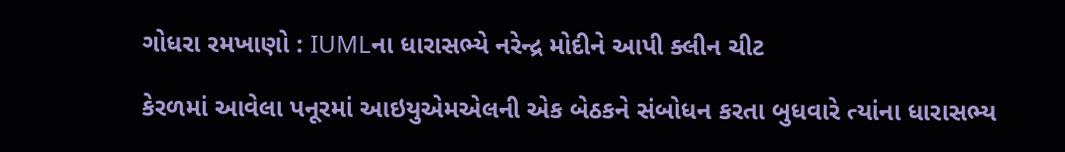ગોધરા રમખાણો : IUMLના ધારાસભ્યે નરેન્દ્ર મોદીને આપી ક્લીન ચીટ

કેરળમાં આવેલા પનૂરમાં આઇયુએમએલની એક બેઠકને સંબોધન કરતા બુધવારે ત્યાંના ધારાસભ્ય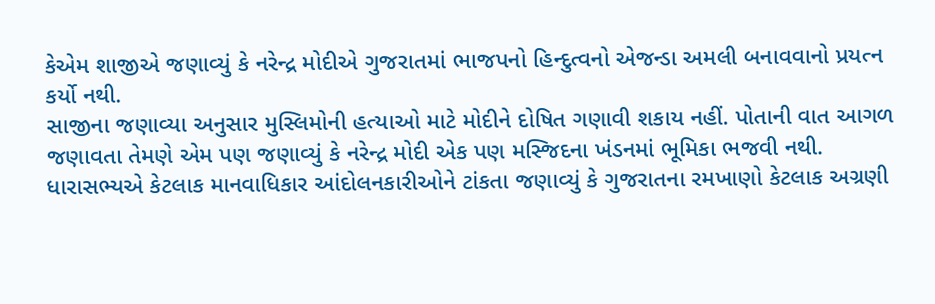કેએમ શાજીએ જણાવ્યું કે નરેન્દ્ર મોદીએ ગુજરાતમાં ભાજપનો હિન્દુત્વનો એજન્ડા અમલી બનાવવાનો પ્રયત્ન કર્યો નથી.
સાજીના જણાવ્યા અનુસાર મુસ્લિમોની હત્યાઓ માટે મોદીને દોષિત ગણાવી શકાય નહીં. પોતાની વાત આગળ જણાવતા તેમણે એમ પણ જણાવ્યું કે નરેન્દ્ર મોદી એક પણ મસ્જિદના ખંડનમાં ભૂમિકા ભજવી નથી. ધારાસભ્યએ કેટલાક માનવાધિકાર આંદોલનકારીઓને ટાંકતા જણાવ્યું કે ગુજરાતના રમખાણો કેટલાક અગ્રણી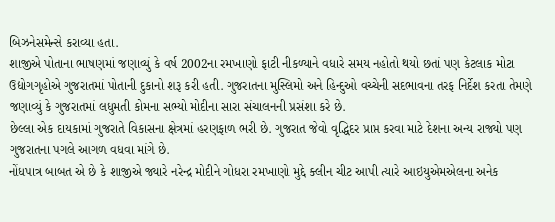બિઝનેસમેન્સે કરાવ્યા હતા.
શાજીએ પોતાના ભાષણમાં જણાવ્યું કે વર્ષ 2002ના રમખાણો ફાટી નીકળ્યાને વધારે સમય નહોતો થયો છતાં પણ કેટલાક મોટા ઉદ્યોગગૃહોએ ગુજરાતમાં પોતાની દુકાનો શરૂ કરી હતી. ગુજરાતના મુસ્લિમો અને હિન્દુઓ વચ્ચેની સદભાવના તરફ નિર્દેશ કરતા તેમણે જણાવ્યું કે ગુજરાતમાં લધુમતી કોમના સભ્યો મોદીના સારા સંચાલનની પ્રસંશા કરે છે.
છેલ્લા એક દાયકામાં ગુજરાતે વિકાસના ક્ષેત્રમાં હરણફાળ ભરી છે. ગુજરાત જેવો વૃદ્ધિદર પ્રાપ્ત કરવા માટે દેશના અન્ય રાજ્યો પણ ગુજરાતના પગલે આગળ વધવા માંગે છે.
નોંધપાત્ર બાબત એ છે કે શાજીએ જ્યારે નરેન્દ્ર મોદીને ગોધરા રમખાણો મુદ્દે ક્લીન ચીટ આપી ત્યારે આઇયુએમએલના અનેક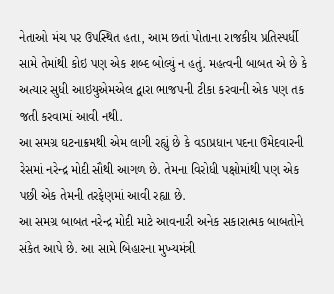નેતાઓ મંચ પર ઉપસ્થિત હતા, આમ છતાં પોતાના રાજકીય પ્રતિસ્પર્ધી સામે તેમાંથી કોઇ પણ એક શબ્દ બોલ્યું ન હતું. મહત્વની બાબત એ છે કે અત્યાર સુધી આઇયુએમએલ દ્વારા ભાજપની ટીકા કરવાની એક પણ તક જતી કરવામાં આવી નથી.
આ સમગ્ર ઘટનાક્રમથી એમ લાગી રહ્યું છે કે વડાપ્રધાન પદના ઉમેદવારની રેસમાં નરેન્દ્ર મોદી સૌથી આગળ છે. તેમના વિરોધી પક્ષોમાંથી પણ એક પછી એક તેમની તરફેણમાં આવી રહ્યા છે.
આ સમગ્ર બાબત નરેન્દ્ર મોદી માટે આવનારી અનેક સકારાત્મક બાબતોને સંકેત આપે છે. આ સામે બિહારના મુખ્યમંત્રી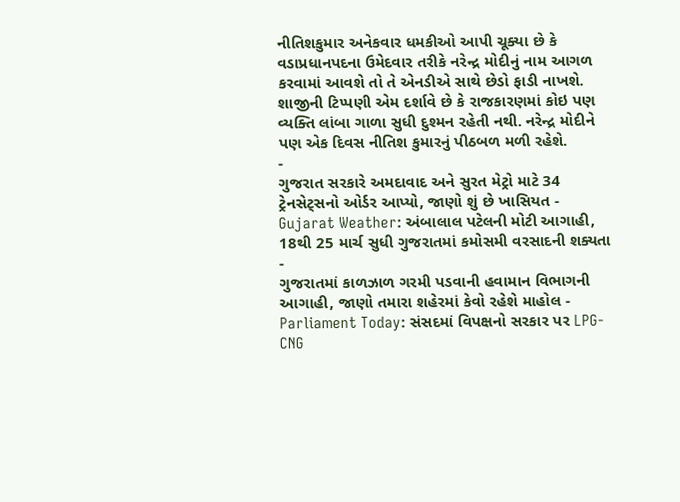નીતિશકુમાર અનેકવાર ધમકીઓ આપી ચૂક્યા છે કે વડાપ્રધાનપદના ઉમેદવાર તરીકે નરેન્દ્ર મોદીનું નામ આગળ કરવામાં આવશે તો તે એનડીએ સાથે છેડો ફાડી નાખશે. શાજીની ટિપ્પણી એમ દર્શાવે છે કે રાજકારણમાં કોઇ પણ વ્યક્તિ લાંબા ગાળા સુધી દુશ્મન રહેતી નથી. નરેન્દ્ર મોદીને પણ એક દિવસ નીતિશ કુમારનું પીઠબળ મળી રહેશે.
-
ગુજરાત સરકારે અમદાવાદ અને સુરત મેટ્રો માટે 34 ટ્રેનસેટ્સનો ઓર્ડર આપ્યો, જાણો શું છે ખાસિયત -
Gujarat Weather: અંબાલાલ પટેલની મોટી આગાહી, 18થી 25 માર્ચ સુધી ગુજરાતમાં કમોસમી વરસાદની શક્યતા -
ગુજરાતમાં કાળઝાળ ગરમી પડવાની હવામાન વિભાગની આગાહી, જાણો તમારા શહેરમાં કેવો રહેશે માહોલ -
Parliament Today: સંસદમાં વિપક્ષનો સરકાર પર LPG-CNG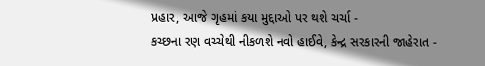પ્રહાર, આજે ગૃહમાં કયા મુદ્દાઓ પર થશે ચર્ચા -
કચ્છના રણ વચ્ચેથી નીકળશે નવો હાઈવે, કેન્દ્ર સરકારની જાહેરાત -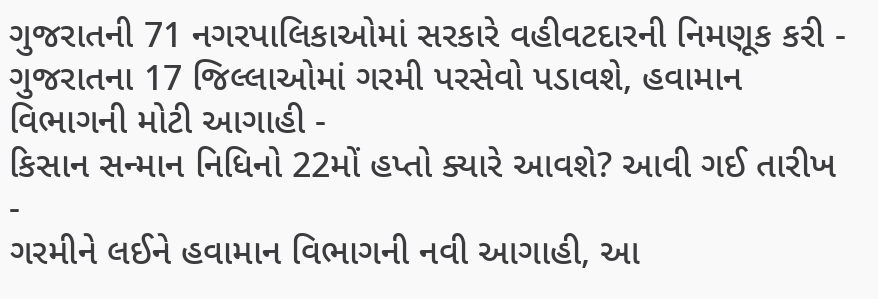ગુજરાતની 71 નગરપાલિકાઓમાં સરકારે વહીવટદારની નિમણૂક કરી -
ગુજરાતના 17 જિલ્લાઓમાં ગરમી પરસેવો પડાવશે, હવામાન વિભાગની મોટી આગાહી -
કિસાન સન્માન નિધિનો 22મોં હપ્તો ક્યારે આવશે? આવી ગઈ તારીખ -
ગરમીને લઈને હવામાન વિભાગની નવી આગાહી, આ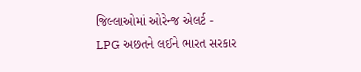જિલ્લાઓમાં ઓરેન્જ એલર્ટ -
LPG અછતને લઈને ભારત સરકાર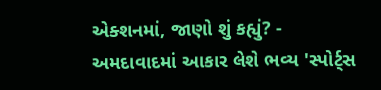એક્શનમાં, જાણો શું કહ્યું? -
અમદાવાદમાં આકાર લેશે ભવ્ય 'સ્પોર્ટ્સ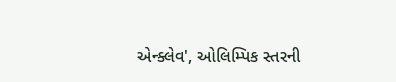એન્ક્લેવ', ઓલિમ્પિક સ્તરની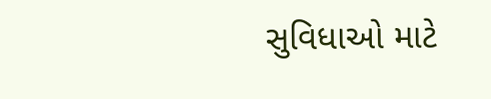સુવિધાઓ માટે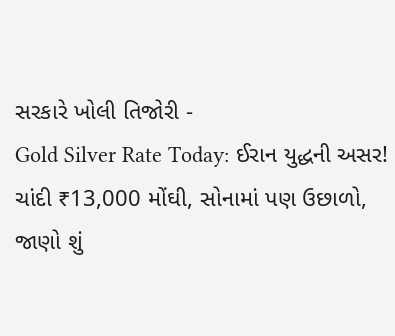સરકારે ખોલી તિજોરી -
Gold Silver Rate Today: ઈરાન યુદ્ધની અસર! ચાંદી ₹13,000 મોંઘી, સોનામાં પણ ઉછાળો, જાણો શું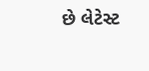છે લેટેસ્ટ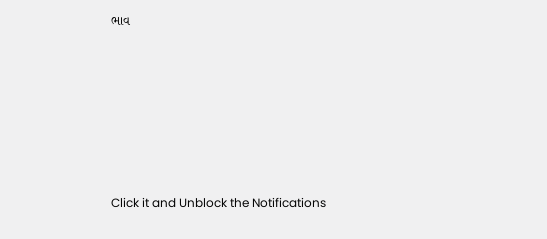ભાવ







Click it and Unblock the Notifications